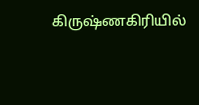கிருஷ்ணகிரியில்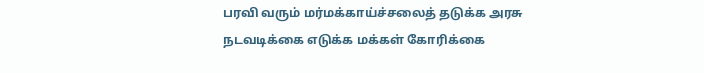பரவி வரும் மர்மக்காய்ச்சலைத் தடுக்க அரசு நடவடிக்கை எடுக்க மக்கள் கோரிக்கை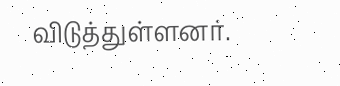விடுத்துள்ளனர்.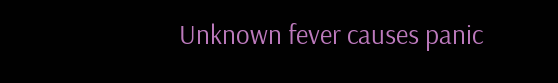Unknown fever causes panic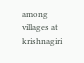among villages at krishnagiri